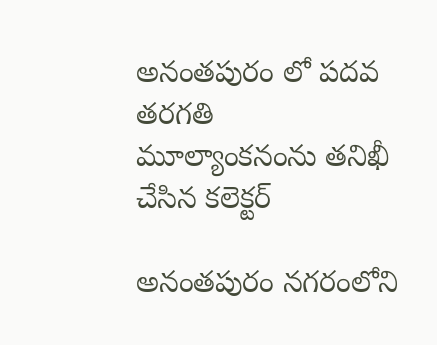అనంతపురం లో పదవ తరగతి మూల్యాంకనంను తనిఖీ చేసిన కలెక్టర్

అనంతపురం నగరంలోని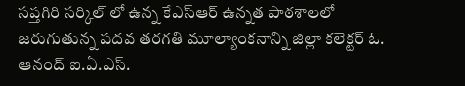సప్తగిరి సర్కిల్ లో ఉన్న కేఎస్ఆర్ ఉన్నత పాఠశాలలో జరుగుతున్న పదవ తరగతి మూల్యాంకనాన్ని జిల్లా కలెక్టర్ ఓ. ఆనంద్ ఐ.ఏ.ఎస్.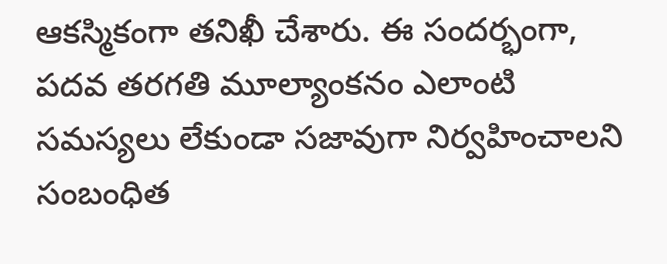ఆకస్మికంగా తనిఖీ చేశారు. ఈ సందర్భంగా, పదవ తరగతి మూల్యాంకనం ఎలాంటి సమస్యలు లేకుండా సజావుగా నిర్వహించాలని సంబంధిత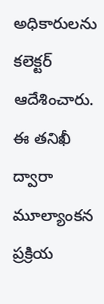అధికారులను కలెక్టర్ ఆదేశించారు. ఈ తనిఖీ ద్వారా మూల్యాంకన ప్రక్రియ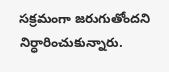సక్రమంగా జరుగుతోందని నిర్ధారించుకున్నారు.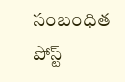సంబంధిత పోస్ట్